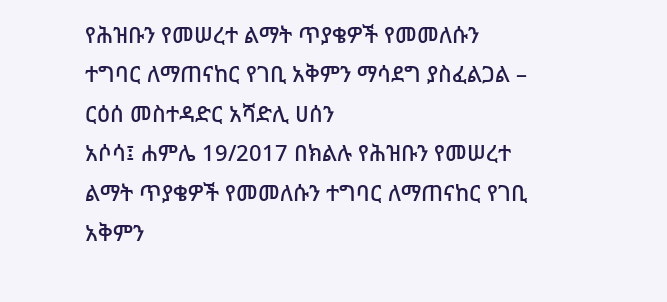የሕዝቡን የመሠረተ ልማት ጥያቄዎች የመመለሱን ተግባር ለማጠናከር የገቢ አቅምን ማሳደግ ያስፈልጋል – ርዕሰ መስተዳድር አሻድሊ ሀሰን
አሶሳ፤ ሐምሌ 19/2017 በክልሉ የሕዝቡን የመሠረተ ልማት ጥያቄዎች የመመለሱን ተግባር ለማጠናከር የገቢ አቅምን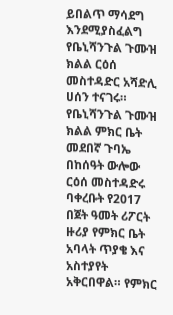ይበልጥ ማሳደግ እንደሚያስፈልግ የቤኒሻንጉል ጉሙዝ ክልል ርዕሰ መስተዳድር አሻድሊ ሀሰን ተናገሩ። የቤኒሻንጉል ጉሙዝ ክልል ምክር ቤት መደበኛ ጉባኤ በከሰዓት ውሎው ርዕሰ መስተዳድሩ ባቀረቡት የ2017 በጀት ዓመት ሪፖርት ዙሪያ የምክር ቤት አባላት ጥያቄ እና አስተያየት አቅርበዋል። የምክር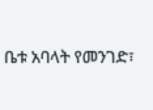ቤቱ አባላት የመንገድ፣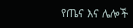የጤና እና ሌሎች